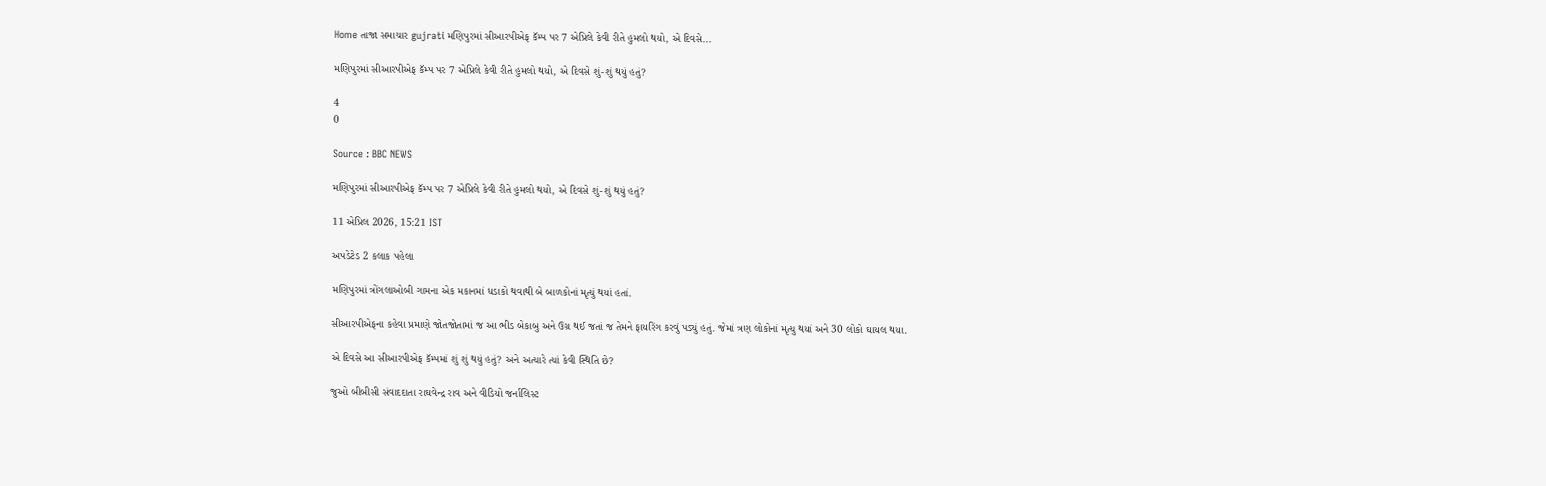Home તાજા સમાચાર gujrati મણિપુરમાં સીઆરપીએફ કૅમ્પ પર 7 એપ્રિલે કેવી રીતે હુમલો થયો, એ દિવસે...

મણિપુરમાં સીઆરપીએફ કૅમ્પ પર 7 એપ્રિલે કેવી રીતે હુમલો થયો, એ દિવસે શું-શું થયું હતું?

4
0

Source : BBC NEWS

મણિપુરમાં સીઆરપીએફ કૅમ્પ પર 7 એપ્રિલે કેવી રીતે હુમલો થયો, એ દિવસે શું-શું થયું હતું?

11 એપ્રિલ 2026, 15:21 IST

અપડેટેડ 2 કલાક પહેલા

મણિપુરમાં ત્રોંગલાઓબી ગામના એક મકાનમાં ધડાકો થવાથી બે બાળકોનાં મૃત્યું થયાં હતાં.

સીઆરપીએફના કહેવા પ્રમાણે જોતજોતામાં જ આ ભીડ બેકાબુ અને ઉગ્ર થઈ જતાં જ તેમને ફાયરિંગ કરવું પડ્યું હતું. જેમાં ત્રણ લોકોનાં મૃત્યુ થયાં અને 30 લોકો ઘાયલ થયા.

એ દિવસે આ સીઆરપીએફ કૅમ્પમાં શું શું થયું હતું? અને અત્યારે ત્યાં કેવી સ્થિતિ છે?

જુઓ બીબીસી સંવાદદાતા રાઘવેન્દ્ર રાવ અને વીડિયો જર્નાલિસ્ટ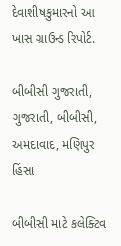દેવાશીષકુમારનો આ ખાસ ગ્રાઉન્ડ રિપોર્ટ.

બીબીસી ગુજરાતી, ગુજરાતી, બીબીસી, અમદાવાદ, મણિપુર હિંસા

બીબીસી માટે કલેક્ટિવ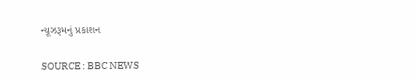ન્યૂઝરૂમનું પ્રકાશન

SOURCE : BBC NEWS